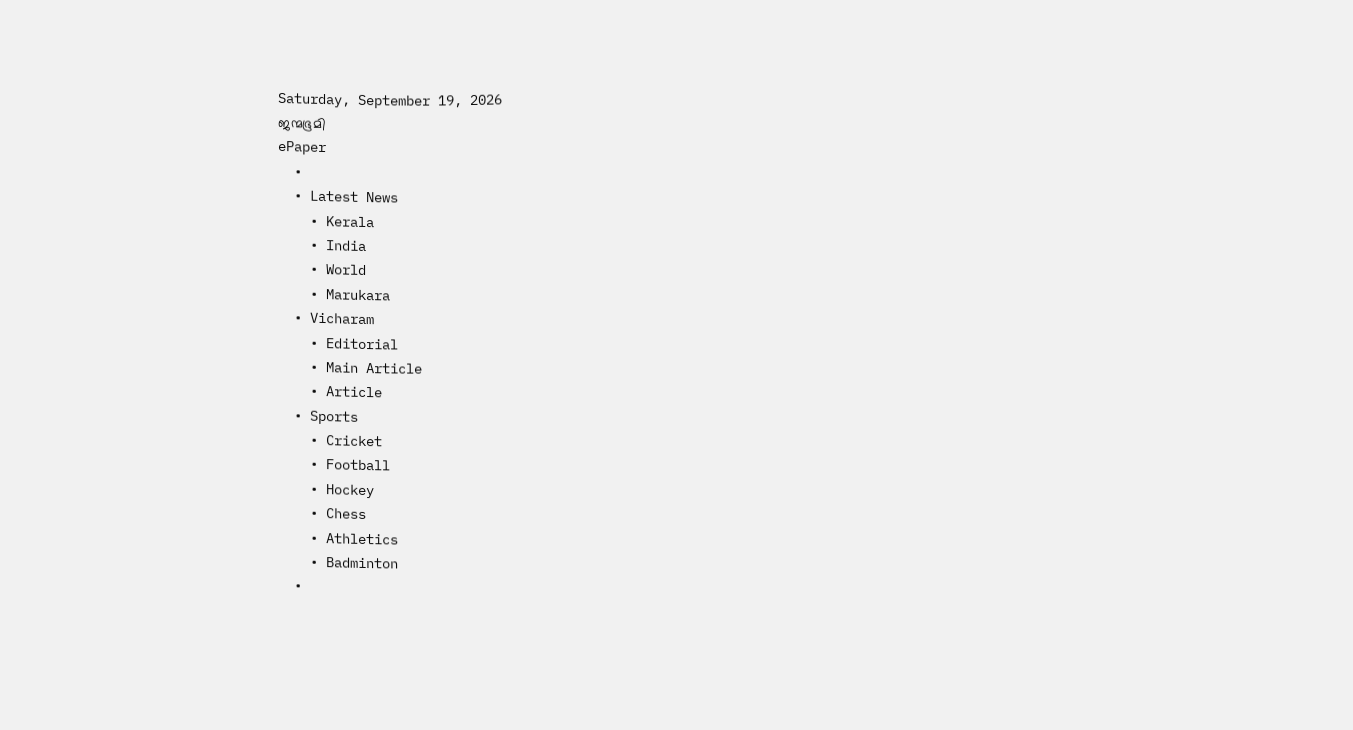Saturday, September 19, 2026
ജന്മഭൂമി
ePaper
  •
  • Latest News
    • Kerala
    • India
    • World
    • Marukara
  • Vicharam
    • Editorial
    • Main Article
    • Article
  • Sports
    • Cricket
    • Football
    • Hockey
    • Chess
    • Athletics
    • Badminton
  •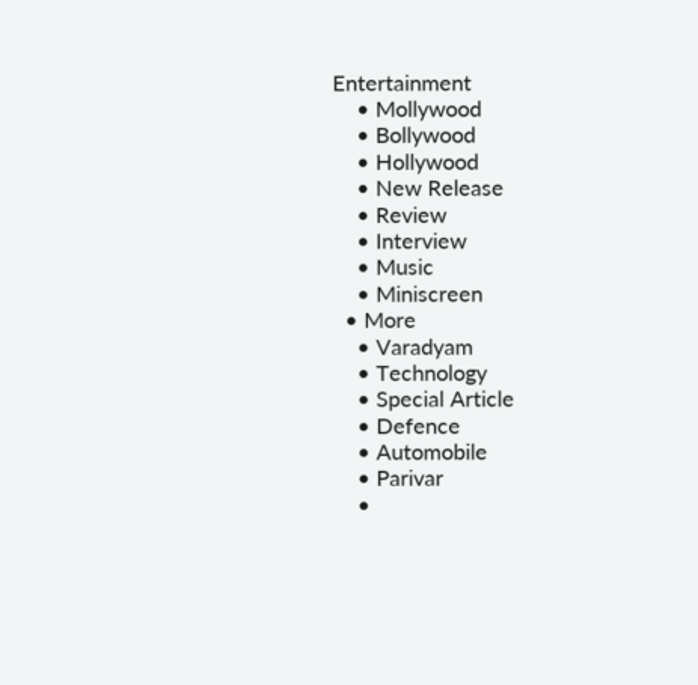Entertainment
    • Mollywood
    • Bollywood
    • Hollywood
    • New Release
    • Review
    • Interview
    • Music
    • Miniscreen
  • More
    • Varadyam
    • Technology
    • Special Article
    • Defence
    • Automobile
    • Parivar
    •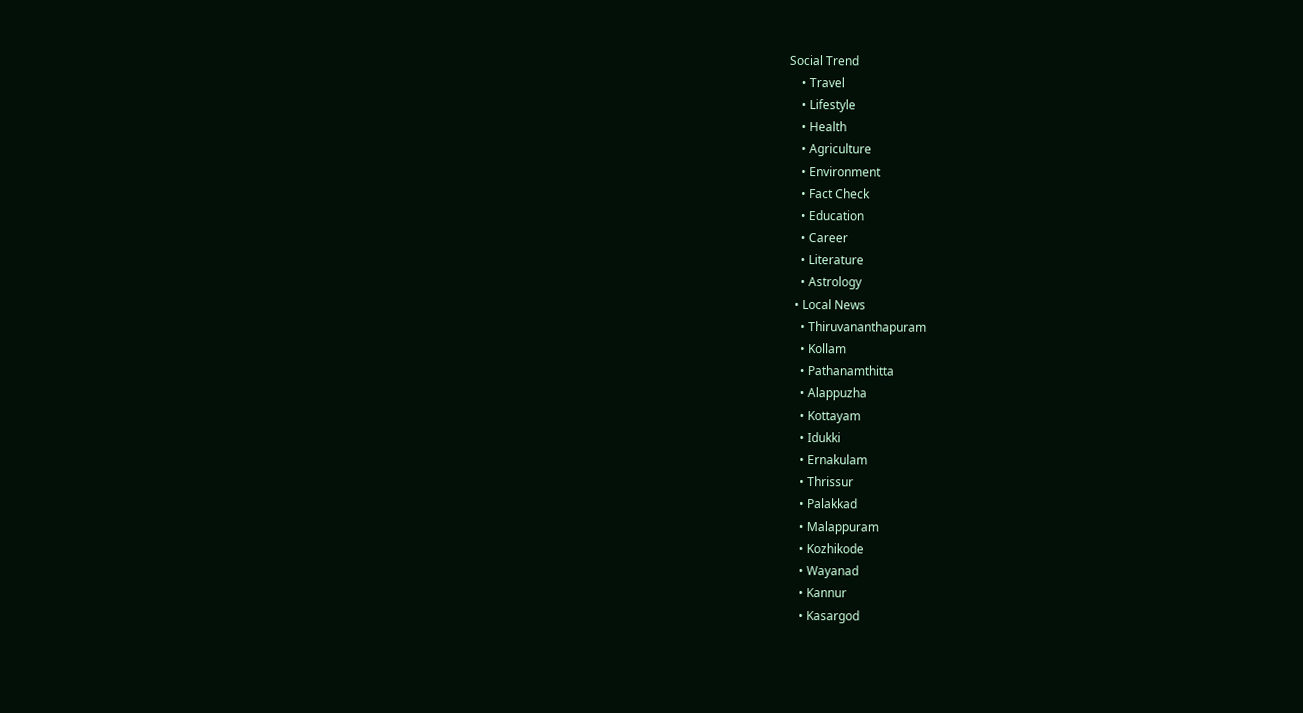Social Trend
    • Travel
    • Lifestyle
    • Health
    • Agriculture
    • Environment
    • Fact Check
    • Education
    • Career
    • Literature
    • Astrology
  • Local News
    • Thiruvananthapuram
    • Kollam
    • Pathanamthitta
    • Alappuzha
    • Kottayam
    • Idukki
    • Ernakulam
    • Thrissur
    • Palakkad
    • Malappuram
    • Kozhikode
    • Wayanad
    • Kannur
    • Kasargod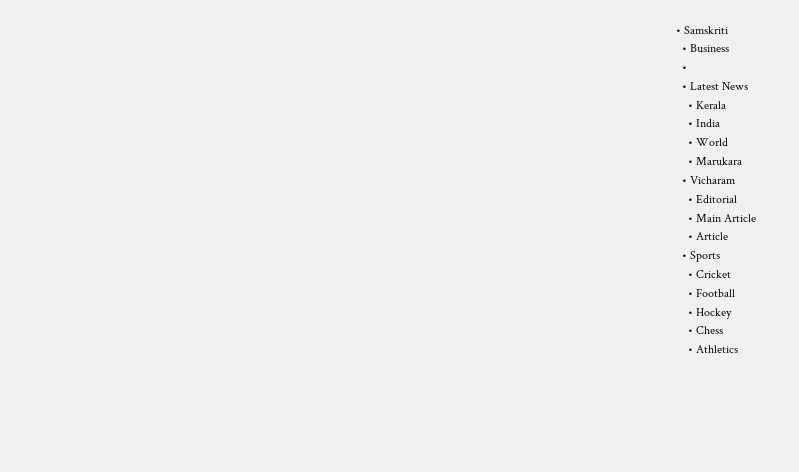• Samskriti
  • Business
  •
  • Latest News
    • Kerala
    • India
    • World
    • Marukara
  • Vicharam
    • Editorial
    • Main Article
    • Article
  • Sports
    • Cricket
    • Football
    • Hockey
    • Chess
    • Athletics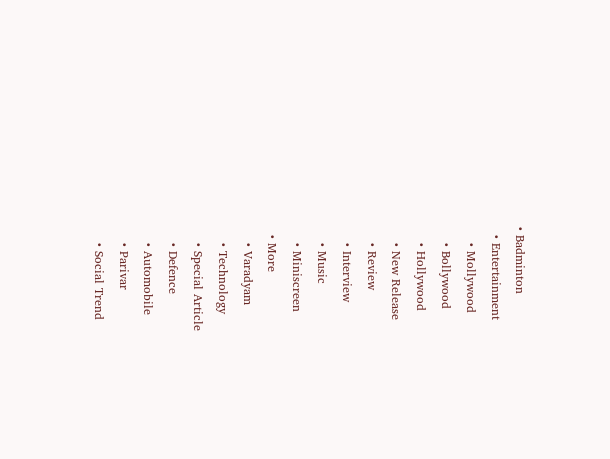• Badminton
  • Entertainment
    • Mollywood
    • Bollywood
    • Hollywood
    • New Release
    • Review
    • Interview
    • Music
    • Miniscreen
  • More
    • Varadyam
    • Technology
    • Special Article
    • Defence
    • Automobile
    • Parivar
    • Social Trend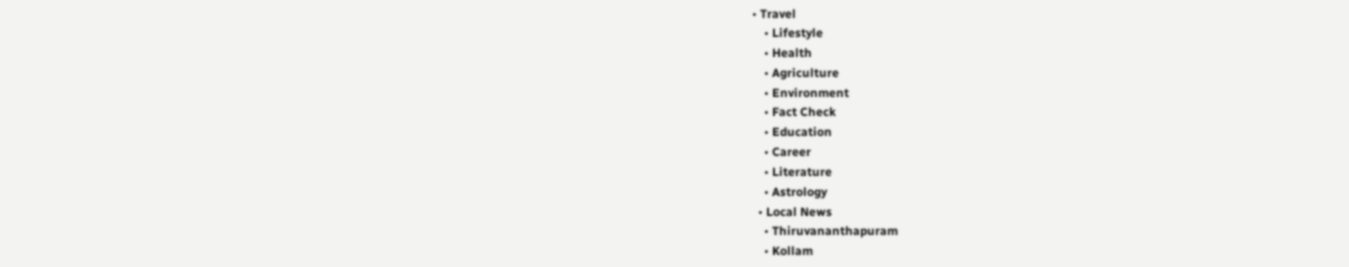• Travel
    • Lifestyle
    • Health
    • Agriculture
    • Environment
    • Fact Check
    • Education
    • Career
    • Literature
    • Astrology
  • Local News
    • Thiruvananthapuram
    • Kollam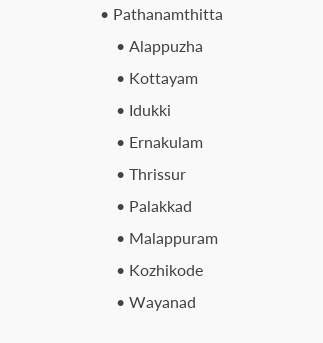• Pathanamthitta
    • Alappuzha
    • Kottayam
    • Idukki
    • Ernakulam
    • Thrissur
    • Palakkad
    • Malappuram
    • Kozhikode
    • Wayanad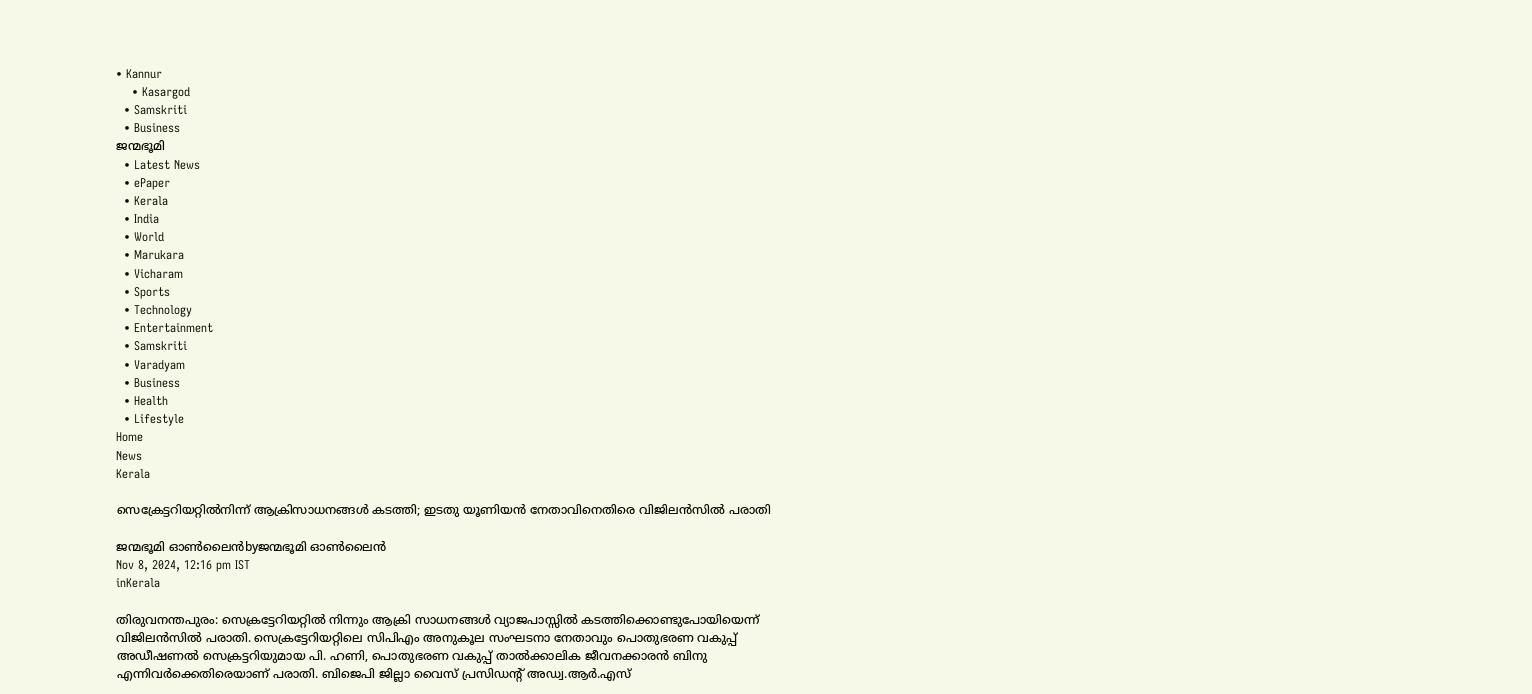• Kannur
    • Kasargod
  • Samskriti
  • Business
ജന്മഭൂമി
  • Latest News
  • ePaper
  • Kerala
  • India
  • World
  • Marukara
  • Vicharam
  • Sports
  • Technology
  • Entertainment
  • Samskriti
  • Varadyam
  • Business
  • Health
  • Lifestyle
Home
News
Kerala

സെക്രേട്ടറിയറ്റില്‍നിന്ന് ആക്രിസാധനങ്ങള്‍ കടത്തി; ഇടതു യൂണിയന്‍ നേതാവിനെതിരെ വിജിലന്‍സില്‍ പരാതി

ജന്മഭൂമി ഓണ്‍ലൈന്‍byജന്മഭൂമി ഓണ്‍ലൈന്‍
Nov 8, 2024, 12:16 pm IST
inKerala

തിരുവനന്തപുരം: സെക്രട്ടേറിയറ്റില്‍ നിന്നും ആക്രി സാധനങ്ങള്‍ വ്യാജപാസ്സില്‍ കടത്തിക്കൊണ്ടുപോയിയെന്ന് വിജിലന്‍സില്‍ പരാതി. സെക്രട്ടേറിയറ്റിലെ സിപിഎം അനുകൂല സംഘടനാ നേതാവും പൊതുഭരണ വകുപ്പ് അഡീഷണല്‍ സെക്രട്ടറിയുമായ പി. ഹണി, പൊതുഭരണ വകുപ്പ് താല്‍ക്കാലിക ജീവനക്കാരന്‍ ബിനു എന്നിവര്‍ക്കെതിരെയാണ് പരാതി. ബിജെപി ജില്ലാ വൈസ് പ്രസിഡന്റ് അഡ്വ.ആര്‍.എസ്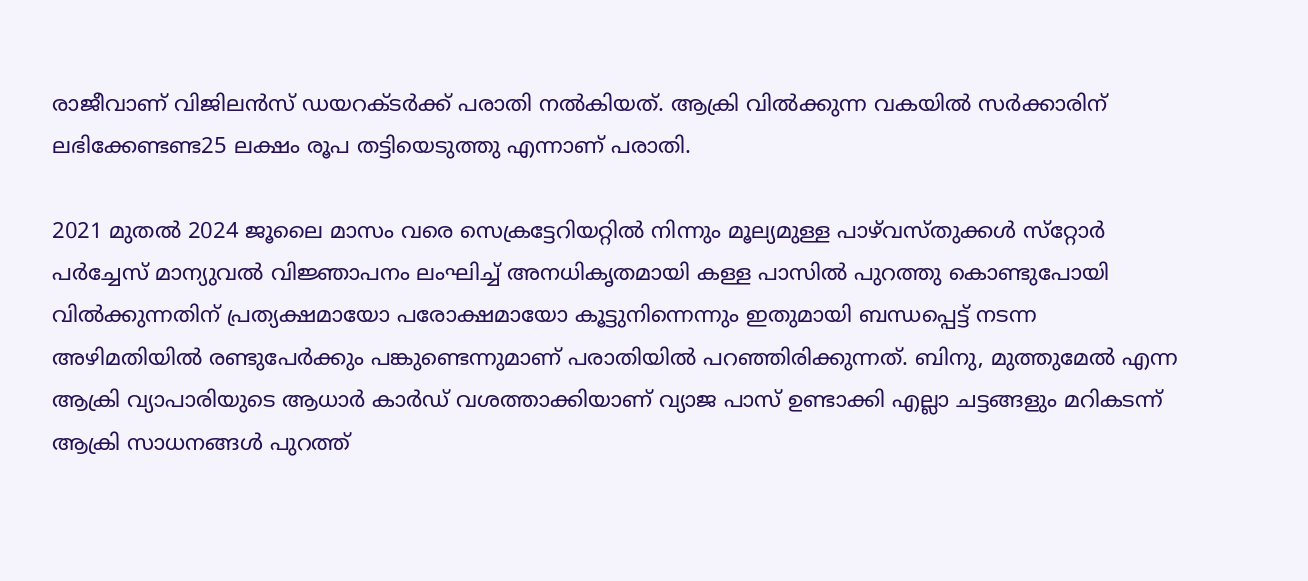രാജീവാണ് വിജിലന്‍സ് ഡയറക്ടര്‍ക്ക് പരാതി നല്‍കിയത്. ആക്രി വില്‍ക്കുന്ന വകയില്‍ സര്‍ക്കാരിന് ലഭിക്കേണ്ടണ്ട25 ലക്ഷം രൂപ തട്ടിയെടുത്തു എന്നാണ് പരാതി.

2021 മുതല്‍ 2024 ജൂലൈ മാസം വരെ സെക്രട്ടേറിയറ്റില്‍ നിന്നും മൂല്യമുള്ള പാഴ്‌വസ്തുക്കള്‍ സ്‌റ്റോര്‍ പര്‍ച്ചേസ് മാന്യുവല്‍ വിജ്ഞാപനം ലംഘിച്ച് അനധികൃതമായി കള്ള പാസില്‍ പുറത്തു കൊണ്ടുപോയി വില്‍ക്കുന്നതിന് പ്രത്യക്ഷമായോ പരോക്ഷമായോ കൂട്ടുനിന്നെന്നും ഇതുമായി ബന്ധപ്പെട്ട് നടന്ന അഴിമതിയില്‍ രണ്ടുപേര്‍ക്കും പങ്കുണ്ടെന്നുമാണ് പരാതിയില്‍ പറഞ്ഞിരിക്കുന്നത്. ബിനു, മുത്തുമേല്‍ എന്ന ആക്രി വ്യാപാരിയുടെ ആധാര്‍ കാര്‍ഡ് വശത്താക്കിയാണ് വ്യാജ പാസ് ഉണ്ടാക്കി എല്ലാ ചട്ടങ്ങളും മറികടന്ന് ആക്രി സാധനങ്ങള്‍ പുറത്ത്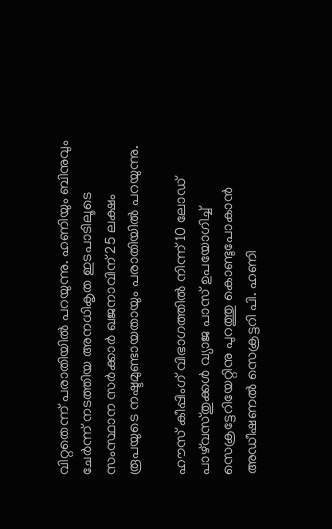വിറ്റതെന്ന് പരാതിയില്‍ പറയുന്നു. ഹണിയും ബിനുവും ചേര്‍ന്ന് നടത്തിയ അനധികൃത ഇടപാടിലൂടെ സംസ്ഥാന സര്‍ക്കാര്‍ ഖജനാവിന് 25 ലക്ഷം രൂപയുടെ നഷ്ടമുണ്ടായതായും പരാതിയില്‍ പറയുന്നു.

ഹൗസ് കീപ്പിംഗ് വിഭാഗത്തില്‍ നിന്ന് 10 ലോഡ് പാഴ്‌വസ്തുക്കള്‍ വ്യാജ പാസ് ഉപയോഗിച്ച് സെക്രട്ടേറിയേറ്റിനു പുറത്തു കൊണ്ടുപോകാന്‍ അഡീഷണല്‍ സെക്രട്ടറി പി. ഹണി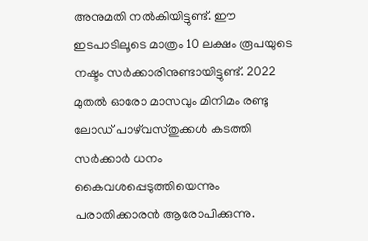അനുമതി നല്‍കിയിട്ടുണ്ട്. ഈ ഇടപാടിലൂടെ മാത്രം 10 ലക്ഷം രൂപയുടെ നഷ്ടം സര്‍ക്കാരിനുണ്ടായിട്ടുണ്ട്. 2022 മുതല്‍ ഓരോ മാസവും മിനിമം രണ്ടു ലോഡ് പാഴ്‌വസ്തുക്കള്‍ കടത്തി സര്‍ക്കാര്‍ ധനം കൈവശപ്പെടുത്തിയെന്നും പരാതിക്കാരന്‍ ആരോപിക്കുന്നു.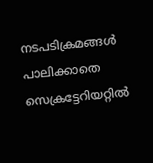നടപടിക്രമങ്ങള്‍ പാലിക്കാതെ സെക്രട്ടേറിയറ്റില്‍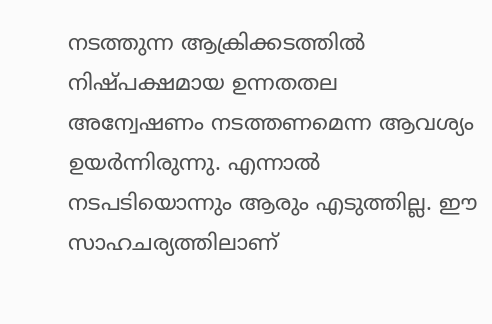നടത്തുന്ന ആക്രിക്കടത്തില്‍ നിഷ്പക്ഷമായ ഉന്നതതല അന്വേഷണം നടത്തണമെന്ന ആവശ്യം ഉയര്‍ന്നിരുന്നു. എന്നാല്‍ നടപടിയൊന്നും ആരും എടുത്തില്ല. ഈ സാഹചര്യത്തിലാണ്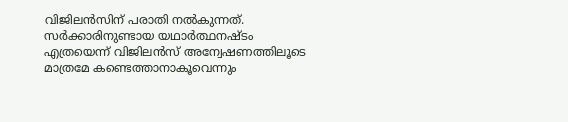വിജിലന്‍സിന് പരാതി നല്‍കുന്നത്. സര്‍ക്കാരിനുണ്ടായ യഥാര്‍ത്ഥനഷ്ടം എത്രയെന്ന് വിജിലന്‍സ് അന്വേഷണത്തിലൂടെ മാത്രമേ കണ്ടെത്താനാകൂവെന്നും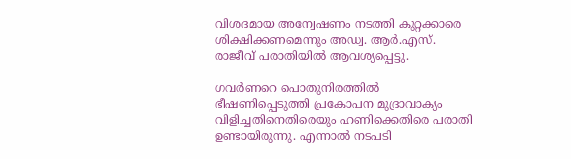വിശദമായ അന്വേഷണം നടത്തി കുറ്റക്കാരെ ശിക്ഷിക്കണമെന്നും അഡ്വ. ആര്‍.എസ്. രാജീവ് പരാതിയില്‍ ആവശ്യപ്പെട്ടു.

ഗവര്‍ണറെ പൊതുനിരത്തില്‍ ഭീഷണിപ്പെടുത്തി പ്രകോപന മുദ്രാവാക്യം വിളിച്ചതിനെതിരെയും ഹണിക്കെതിരെ പരാതി ഉണ്ടായിരുന്നു. എന്നാല്‍ നടപടി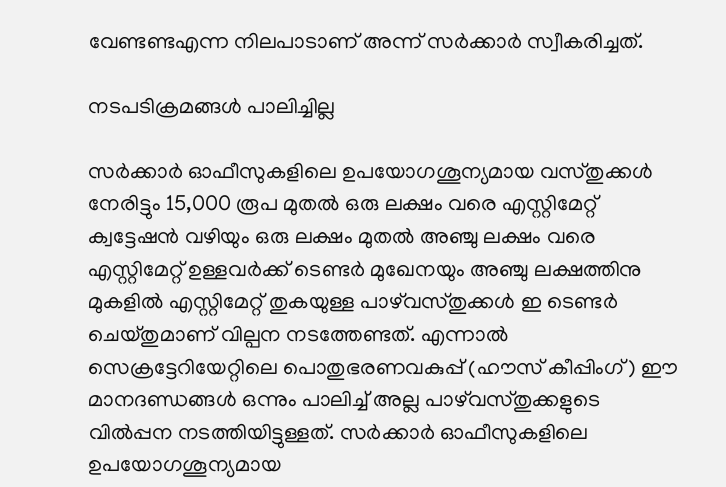വേണ്ടണ്ടഎന്ന നിലപാടാണ് അന്ന് സര്‍ക്കാര്‍ സ്വീകരിച്ചത്.

നടപടിക്രമങ്ങള്‍ പാലിച്ചില്ല

സര്‍ക്കാര്‍ ഓഫീസുകളിലെ ഉപയോഗശൂന്യമായ വസ്തുക്കള്‍ നേരിട്ടും 15,000 രൂപ മുതല്‍ ഒരു ലക്ഷം വരെ എസ്റ്റിമേറ്റ് ക്വട്ടേഷന്‍ വഴിയും ഒരു ലക്ഷം മുതല്‍ അഞ്ചു ലക്ഷം വരെ എസ്റ്റിമേറ്റ് ഉള്ളവര്‍ക്ക് ടെണ്ടര്‍ മുഖേനയും അഞ്ചു ലക്ഷത്തിനു മുകളില്‍ എസ്റ്റിമേറ്റ് തുകയുള്ള പാഴ്‌വസ്തുക്കള്‍ ഇ ടെണ്ടര്‍ ചെയ്തുമാണ് വില്പന നടത്തേണ്ടത്. എന്നാല്‍ സെക്രട്ടേറിയേറ്റിലെ പൊതുഭരണവകുപ്പ് (ഹൗസ് കീപ്പിംഗ്) ഈ മാനദണ്ഡങ്ങള്‍ ഒന്നും പാലിച്ച് അല്ല പാഴ്‌വസ്തുക്കളുടെ വില്‍പ്പന നടത്തിയിട്ടുള്ളത്. സര്‍ക്കാര്‍ ഓഫീസുകളിലെ ഉപയോഗശൂന്യമായ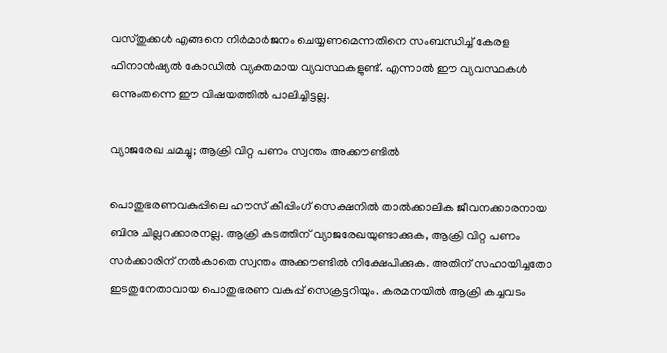വസ്തുക്കള്‍ എങ്ങനെ നിര്‍മാര്‍ജനം ചെയ്യണമെന്നതിനെ സംബന്ധിച്ച് കേരള ഫിനാന്‍ഷ്യല്‍ കോഡില്‍ വ്യക്തമായ വ്യവസ്ഥകളുണ്ട്. എന്നാല്‍ ഈ വ്യവസ്ഥകള്‍ ഒന്നുംതന്നെ ഈ വിഷയത്തില്‍ പാലിച്ചിട്ടല്ല.

വ്യാജരേഖ ചമച്ചു; ആക്രി വിറ്റ പണം സ്വന്തം അക്കൗണ്ടില്‍

പൊതുഭരണവകുപ്പിലെ ഹൗസ് കീപ്പിംഗ് സെക്ഷനില്‍ താല്‍ക്കാലിക ജീവനക്കാരനായ ബിനു ചില്ലറക്കാരനല്ല. ആക്രി കടത്തിന് വ്യാജരേഖയുണ്ടാക്കുക, ആക്രി വിറ്റ പണം സര്‍ക്കാരിന് നല്‍കാതെ സ്വന്തം അക്കൗണ്ടില്‍ നിക്ഷേപിക്കുക. അതിന് സഹായിച്ചതോ ഇടതുനേതാവായ പൊതുഭരണ വകുപ്പ് സെക്രട്ടറിയും. കരമനയില്‍ ആക്രി കച്ചവടം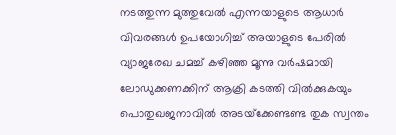നടത്തുന്ന മുത്തുവേല്‍ എന്നയാളുടെ ആധാര്‍ വിവരങ്ങള്‍ ഉപയോഗിച്ച് അയാളുടെ പേരില്‍ വ്യാജരേഖ ചമച്ച് കഴിഞ്ഞ മൂന്നു വര്‍ഷമായി ലോഡുക്കണക്കിന് ആക്രി കടത്തി വില്‍ക്കുകയും പൊതുഖജനാവില്‍ അടയ്‌ക്കേണ്ടണ്ട തുക സ്വന്തം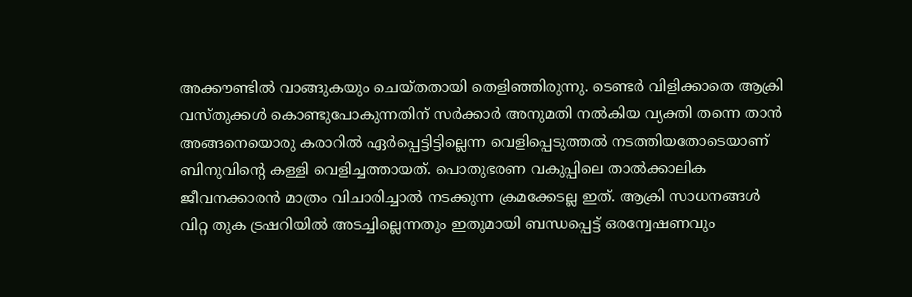അക്കൗണ്ടില്‍ വാങ്ങുകയും ചെയ്തതായി തെളിഞ്ഞിരുന്നു. ടെണ്ടര്‍ വിളിക്കാതെ ആക്രി വസ്തുക്കള്‍ കൊണ്ടുപോകുന്നതിന് സര്‍ക്കാര്‍ അനുമതി നല്‍കിയ വ്യക്തി തന്നെ താന്‍ അങ്ങനെയൊരു കരാറില്‍ ഏര്‍പ്പെട്ടിട്ടില്ലെന്ന വെളിപ്പെടുത്തല്‍ നടത്തിയതോടെയാണ് ബിനുവിന്റെ കള്ളി വെളിച്ചത്തായത്. പൊതുഭരണ വകുപ്പിലെ താല്‍ക്കാലിക ജീവനക്കാരന്‍ മാത്രം വിചാരിച്ചാല്‍ നടക്കുന്ന ക്രമക്കേടല്ല ഇത്. ആക്രി സാധനങ്ങള്‍ വിറ്റ തുക ട്രഷറിയില്‍ അടച്ചില്ലെന്നതും ഇതുമായി ബന്ധപ്പെട്ട് ഒരന്വേഷണവും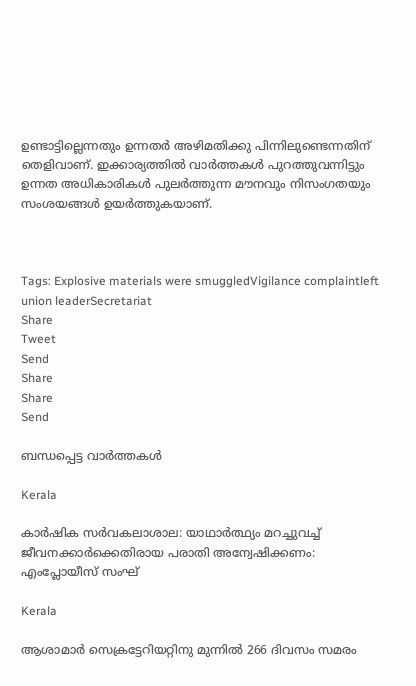ഉണ്ടാട്ടില്ലെന്നതും ഉന്നതര്‍ അഴിമതിക്കു പിന്നിലുണ്ടെന്നതിന് തെളിവാണ്. ഇക്കാര്യത്തില്‍ വാര്‍ത്തകള്‍ പുറത്തുവന്നിട്ടും ഉന്നത അധികാരികള്‍ പുലര്‍ത്തുന്ന മൗനവും നിസംഗതയും സംശയങ്ങള്‍ ഉയര്‍ത്തുകയാണ്.



Tags: Explosive materials were smuggledVigilance complaintleft union leaderSecretariat
Share
Tweet
Send
Share
Share
Send

ബന്ധപ്പെട്ട വാര്‍ത്തകള്‍

Kerala

കാര്‍ഷിക സര്‍വകലാശാല: യാഥാര്‍ത്ഥ്യം മറച്ചുവച്ച് ജീവനക്കാര്‍ക്കെതിരായ പരാതി അന്വേഷിക്കണം: എംപ്ലോയീസ് സംഘ്

Kerala

ആശാമാര്‍ സെക്രട്ടേറിയറ്റിനു മുന്നില്‍ 266 ദിവസം സമരം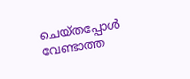ചെയ്തപ്പോള്‍ വേണ്ടാത്ത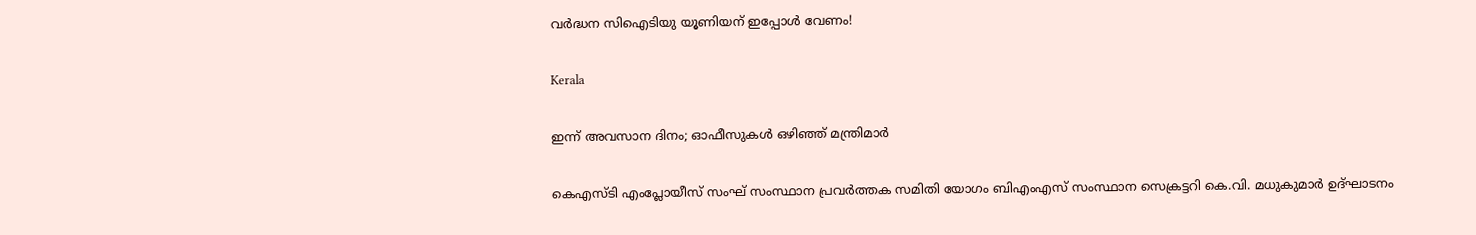വര്‍ദ്ധന സിഐടിയു യൂണിയന് ഇപ്പോള്‍ വേണം!

Kerala

ഇന്ന് അവസാന ദിനം; ഓഫീസുകള്‍ ഒഴിഞ്ഞ് മന്ത്രിമാര്‍

കെഎസ്ടി എംപ്ലോയീസ് സംഘ് സംസ്ഥാന പ്രവര്‍ത്തക സമിതി യോഗം ബിഎംഎസ് സംസ്ഥാന സെക്രട്ടറി കെ.വി. മധുകുമാര്‍ ഉദ്ഘാടനം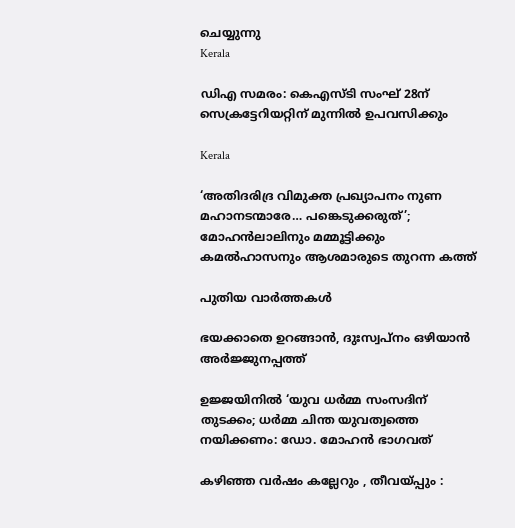ചെയ്യുന്നു
Kerala

ഡിഎ സമരം: കെഎസ്ടി സംഘ് 28ന് സെക്രട്ടേറിയറ്റിന് മുന്നില്‍ ഉപവസിക്കും

Kerala

‘അതിദരിദ്ര വിമുക്ത പ്രഖ്യാപനം നുണ മഹാനടന്മാരേ… പങ്കെടുക്കരുത്’; മോഹന്‍ലാലിനും മമ്മൂട്ടിക്കും കമല്‍ഹാസനും ആശമാരുടെ തുറന്ന കത്ത്

പുതിയ വാര്‍ത്തകള്‍

ഭയക്കാതെ ഉറങ്ങാൻ, ദുഃസ്വപ്നം ഒഴിയാൻ അർജ്ജുനപ്പത്ത്

ഉജ്ജയിനിൽ ‘യുവ ധർമ്മ സംസദിന് തുടക്കം; ധർമ്മ ചിന്ത യുവത്വത്തെ നയിക്കണം: ഡോ. മോഹൻ ഭാഗവത്

കഴിഞ്ഞ വർഷം കല്ലേറും , തീവയ്‌പ്പും :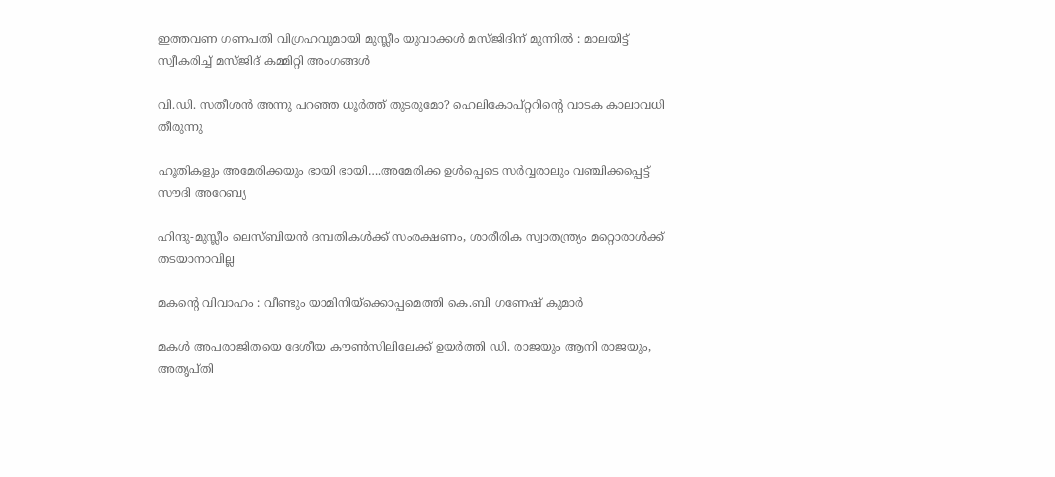ഇത്തവണ ഗണപതി വിഗ്രഹവുമായി മുസ്ലീം യുവാക്കൾ മസ്ജിദിന് മുന്നിൽ : മാലയിട്ട് സ്വീകരിച്ച് മസ്ജിദ് കമ്മിറ്റി അംഗങ്ങൾ

വി.ഡി. സതീശന്‍ അന്നു പറഞ്ഞ ധൂര്‍ത്ത് തുടരുമോ? ഹെലികോപ്റ്ററിന്റെ വാടക കാലാവധി തീരുന്നു

ഹൂതികളും അമേരിക്കയും ഭായി ഭായി….അമേരിക്ക ഉള്‍പ്പെടെ സര്‍വ്വരാലും വഞ്ചിക്കപ്പെട്ട് സൗദി അറേബ്യ

ഹിന്ദു-മുസ്ലീം ലെസ്ബിയന്‍ ദമ്പതികള്‍ക്ക് സംരക്ഷണം, ശാരീരിക സ്വാതന്ത്ര്യം മറ്റൊരാള്‍ക്ക് തടയാനാവില്ല

മകന്റെ വിവാഹം : വീണ്ടും യാമിനിയ്‌ക്കൊപ്പമെത്തി കെ.ബി ഗണേഷ് കുമാർ

മകള്‍ അപരാജിതയെ ദേശീയ കൗണ്‍സിലിലേക്ക് ഉയര്‍ത്തി ഡി. രാജയും ആനി രാജയും, അതൃപ്തി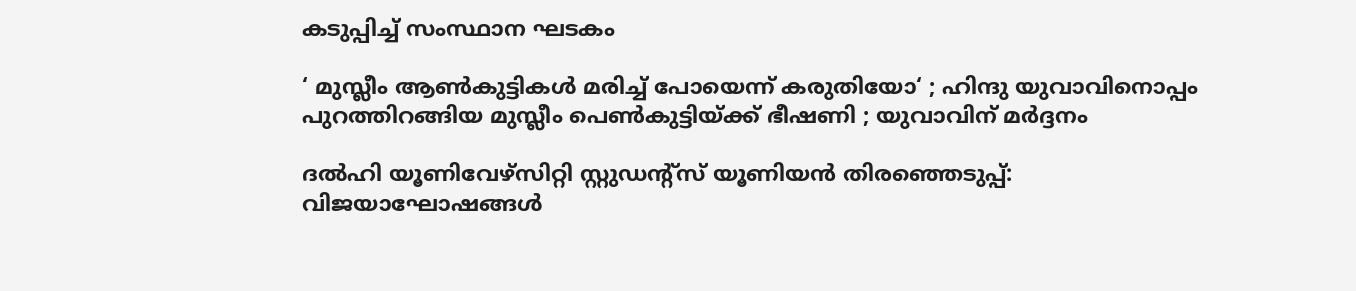കടുപ്പിച്ച് സംസ്ഥാന ഘടകം

‘ മുസ്ലീം ആൺകുട്ടികൾ മരിച്ച് പോയെന്ന് കരുതിയോ‘ ; ഹിന്ദു യുവാവിനൊപ്പം പുറത്തിറങ്ങിയ മുസ്ലീം പെൺകുട്ടിയ്‌ക്ക് ഭീഷണി ; യുവാവിന് മർദ്ദനം

ദല്‍ഹി യൂണിവേഴ്‌സിറ്റി സ്റ്റുഡന്റ്‌സ് യൂണിയന്‍ തിരഞ്ഞെടുപ്പ്: വിജയാഘോഷങ്ങള്‍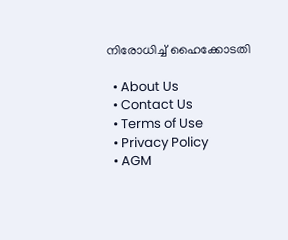നിരോധിച്ച് ഹൈക്കോടതി

  • About Us
  • Contact Us
  • Terms of Use
  • Privacy Policy
  • AGM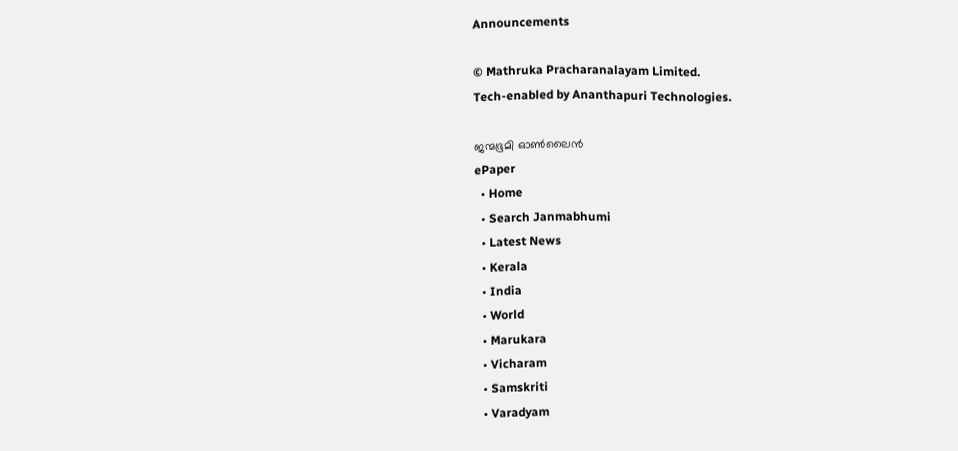Announcements

© Mathruka Pracharanalayam Limited.
Tech-enabled by Ananthapuri Technologies.

ജന്മഭൂമി ഓണ്‍ലൈന്‍
ePaper
  • Home
  • Search Janmabhumi
  • Latest News
  • Kerala
  • India
  • World
  • Marukara
  • Vicharam
  • Samskriti
  • Varadyam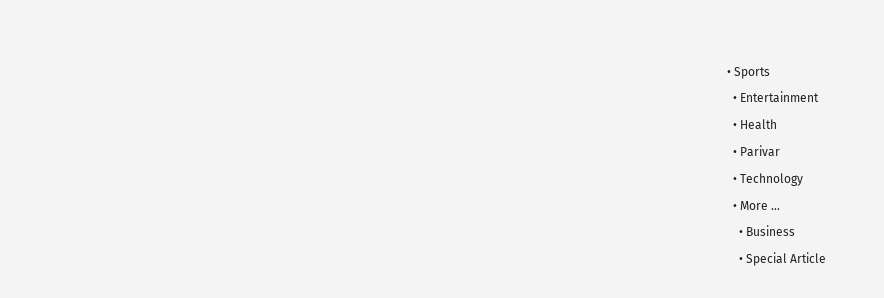• Sports
  • Entertainment
  • Health
  • Parivar
  • Technology
  • More …
    • Business
    • Special Article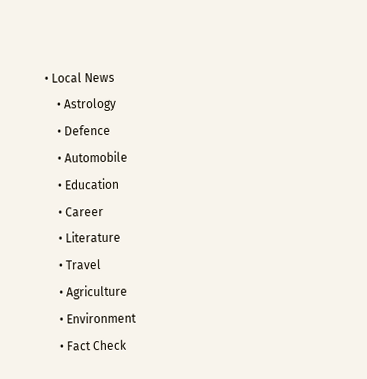• Local News
    • Astrology
    • Defence
    • Automobile
    • Education
    • Career
    • Literature
    • Travel
    • Agriculture
    • Environment
    • Fact Check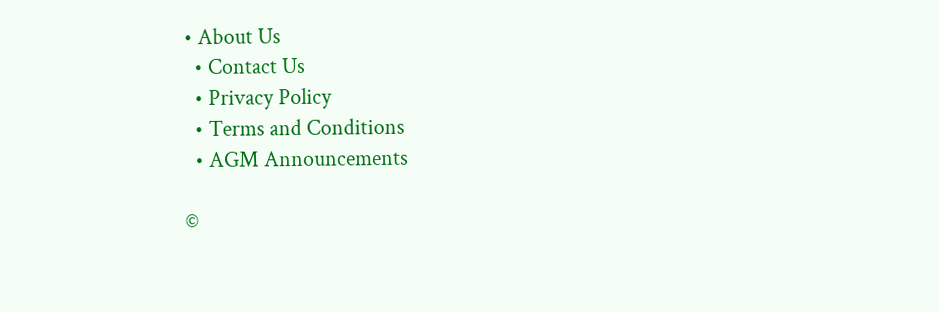• About Us
  • Contact Us
  • Privacy Policy
  • Terms and Conditions
  • AGM Announcements

©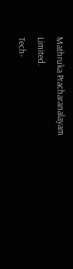Mathruka Pracharanalayam Limited.
Tech-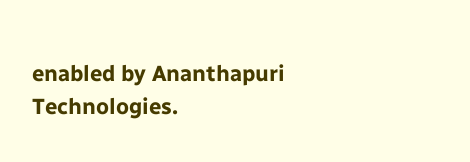enabled by Ananthapuri Technologies.